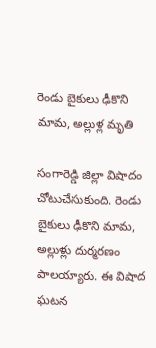రెండు బైకులు ఢీకొని మామ, అల్లుళ్ల మృతి

సంగారెడ్డి జిల్లా విషాదం చోటుచేసుకుంది. రెండు బైకులు ఢీకొని మామ, అల్లుళ్లు దుర్మరణం పాలయ్యారు. ఈ విషాద ఘటన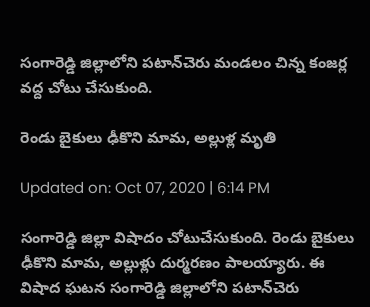సంగారెడ్డి జిల్లాలోని పటాన్‌చెరు మండలం చిన్న కంజర్ల వద్ద చోటు చేసుకుంది.

రెండు బైకులు ఢీకొని మామ, అల్లుళ్ల మృతి

Updated on: Oct 07, 2020 | 6:14 PM

సంగారెడ్డి జిల్లా విషాదం చోటుచేసుకుంది. రెండు బైకులు ఢీకొని మామ, అల్లుళ్లు దుర్మరణం పాలయ్యారు. ఈ విషాద ఘటన సంగారెడ్డి జిల్లాలోని పటాన్‌చెరు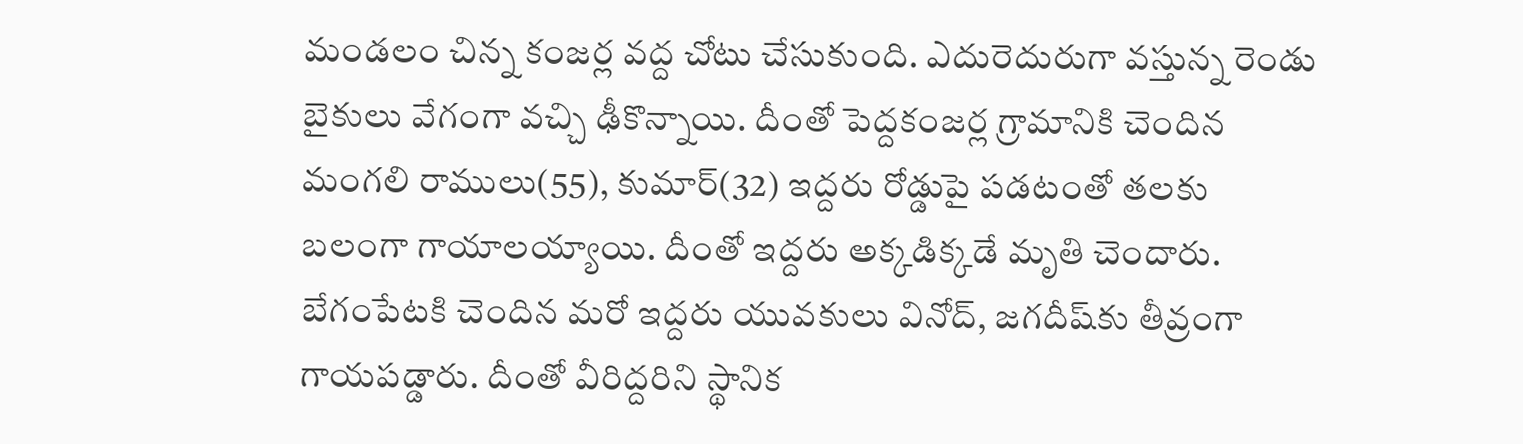మండలం చిన్న కంజర్ల వద్ద చోటు చేసుకుంది. ఎదురెదురుగా వస్తున్న రెండు బైకులు వేగంగా వచ్చి ఢీకొన్నాయి. దీంతో పెద్దకంజర్ల గ్రామానికి చెందిన మంగలి రాములు(55), కుమార్(32) ఇద్దరు రోడ్డుపై పడటంతో తలకు బలంగా గాయాలయ్యాయి. దీంతో ఇద్దరు అక్కడిక్కడే మృతి చెందారు. బేగంపేటకి చెందిన మరో ఇద్దరు యువకులు వినోద్, జగదీష్‌కు తీవ్రంగా గాయపడ్డారు. దీంతో వీరిద్దరిని స్థానిక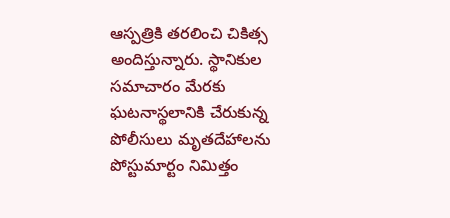ఆస్పత్రికి తరలించి చికిత్స అందిస్తున్నారు. స్థానికుల సమాచారం మేరకు ఘటనాస్థలానికి చేరుకున్న పోలీసులు మృతదేహాలను పోస్టుమార్టం నిమిత్తం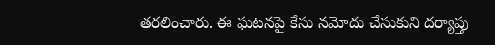తరలించారు. ఈ ఘటనపై కేసు నమోదు చేసుకుని దర్యాప్తు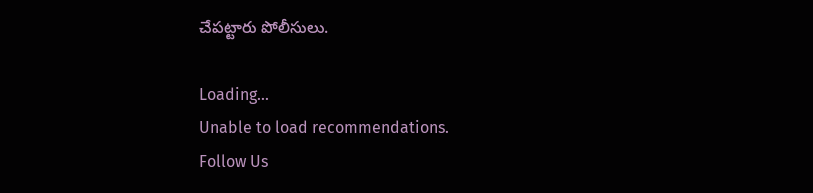చేపట్టారు పోలీసులు.

Loading...
Unable to load recommendations.
Follow Us